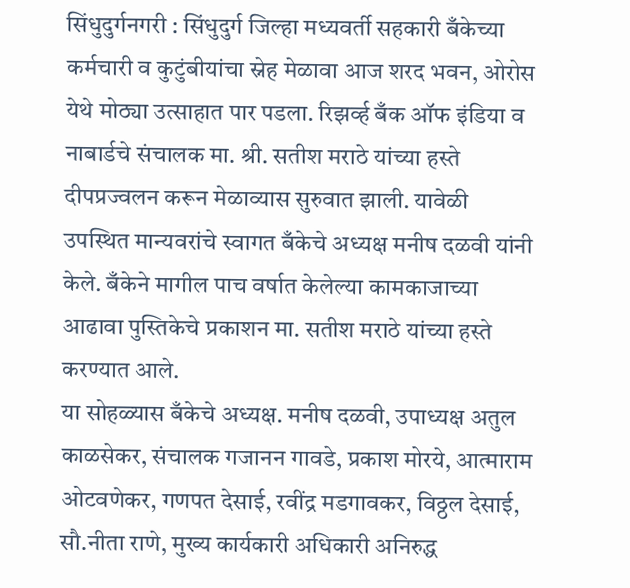सिंधुदुर्गनगरी : सिंधुदुर्ग जिल्हा मध्यवर्ती सहकारी बँकेच्या कर्मचारी व कुटुंबीयांचा स्नेह मेळावा आज शरद भवन, ओरोस येथे मोठ्या उत्साहात पार पडला. रिझर्व्ह बँक ऑफ इंडिया व नाबार्डचे संचालक मा. श्री. सतीश मराठे यांच्या हस्ते दीपप्रज्वलन करून मेळाव्यास सुरुवात झाली. यावेळी उपस्थित मान्यवरांचे स्वागत बँकेचे अध्यक्ष मनीष दळवी यांनी केले. बँकेने मागील पाच वर्षात केलेल्या कामकाजाच्या आढावा पुस्तिकेचे प्रकाशन मा. सतीश मराठे यांच्या हस्ते करण्यात आले.
या सोहळ्यास बँकेचे अध्यक्ष. मनीष दळवी, उपाध्यक्ष अतुल काळसेकर, संचालक गजानन गावडे, प्रकाश मोरये, आत्माराम ओटवणेकर, गणपत देसाई, रवींद्र मडगावकर, विठ्ठल देसाई, सौ.नीता राणे, मुख्य कार्यकारी अधिकारी अनिरुद्ध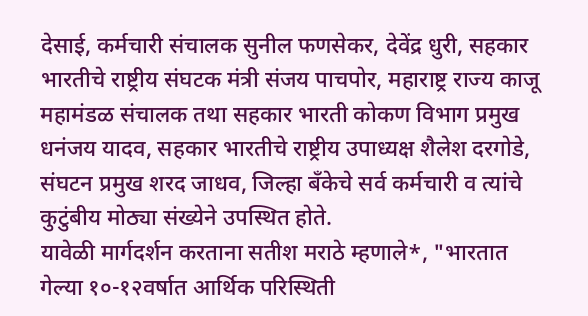देसाई, कर्मचारी संचालक सुनील फणसेकर, देवेंद्र धुरी, सहकार भारतीचे राष्ट्रीय संघटक मंत्री संजय पाचपोर, महाराष्ट्र राज्य काजू महामंडळ संचालक तथा सहकार भारती कोकण विभाग प्रमुख धनंजय यादव, सहकार भारतीचे राष्ट्रीय उपाध्यक्ष शैलेश दरगोडे, संघटन प्रमुख शरद जाधव, जिल्हा बँकेचे सर्व कर्मचारी व त्यांचे कुटुंबीय मोठ्या संख्येने उपस्थित होते.
यावेळी मार्गदर्शन करताना सतीश मराठे म्हणाले*, "भारतात गेल्या १०-१२वर्षात आर्थिक परिस्थिती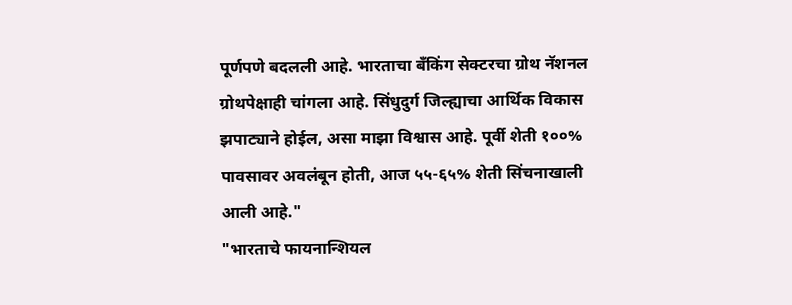पूर्णपणे बदलली आहे. भारताचा बँकिंग सेक्टरचा ग्रोथ नॅशनल ग्रोथपेक्षाही चांगला आहे. सिंधुदुर्ग जिल्ह्याचा आर्थिक विकास झपाट्याने होईल, असा माझा विश्वास आहे. पूर्वी शेती १००% पावसावर अवलंबून होती, आज ५५-६५% शेती सिंचनाखाली आली आहे."
"भारताचे फायनान्शियल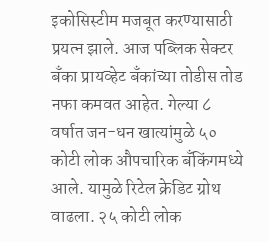इकोसिस्टीम मजबूत करण्यासाठी प्रयत्न झाले. आज पब्लिक सेक्टर बँका प्रायव्हेट बँकांच्या तोडीस तोड नफा कमवत आहेत. गेल्या ८ वर्षात जन-धन खात्यांमुळे ५० कोटी लोक औपचारिक बँकिंगमध्ये आले. यामुळे रिटेल क्रेडिट ग्रोथ वाढला. २५ कोटी लोक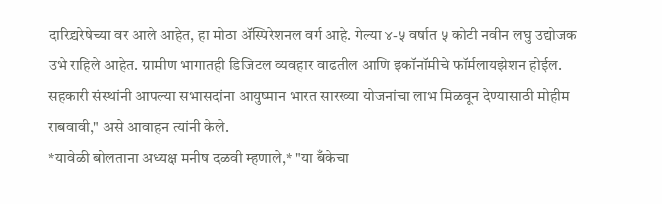दारिद्र्यरेषेच्या वर आले आहेत, हा मोठा ॲस्पिरेशनल वर्ग आहे. गेल्या ४-५ वर्षात ५ कोटी नवीन लघु उद्योजक उभे राहिले आहेत. ग्रामीण भागातही डिजिटल व्यवहार वाढतील आणि इकॉनॉमीचे फॉर्मलायझेशन होईल. सहकारी संस्थांनी आपल्या सभासदांना आयुष्मान भारत सारख्या योजनांचा लाभ मिळवून देण्यासाठी मोहीम राबवावी," असे आवाहन त्यांनी केले.
*यावेळी बोलताना अध्यक्ष मनीष दळवी म्हणाले,* "या बँकेचा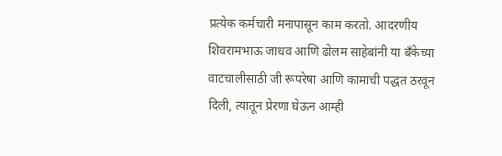प्रत्येक कर्मचारी मनापासून काम करतो. आदरणीय शिवरामभाऊ जाधव आणि ढोलम साहेबांनी या बँकेच्या वाटचालीसाठी जी रूपरेषा आणि कामाची पद्धत ठरवून दिली, त्यातून प्रेरणा घेऊन आम्ही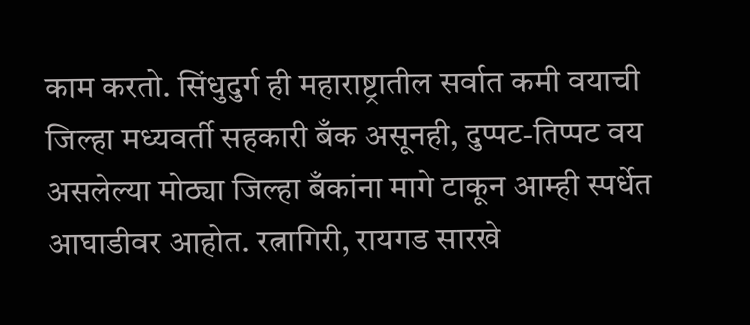काम करतो. सिंधुदुर्ग ही महाराष्ट्रातील सर्वात कमी वयाची जिल्हा मध्यवर्ती सहकारी बँक असूनही, दुप्पट-तिप्पट वय असलेल्या मोठ्या जिल्हा बँकांना मागे टाकून आम्ही स्पर्धेत आघाडीवर आहोत. रत्नागिरी, रायगड सारखे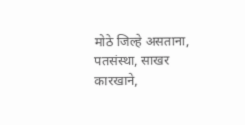मोठे जिल्हे असताना, पतसंस्था, साखर कारखाने,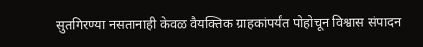सुतगिरण्या नसतानाही केवळ वैयक्तिक ग्राहकांपर्यंत पोहोचून विश्वास संपादन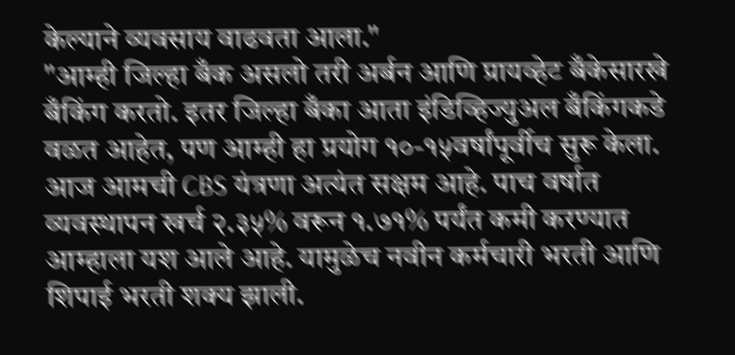केल्याने व्यवसाय वाढवता आला."
"आम्ही जिल्हा बँक असलो तरी अर्बन आणि प्रायव्हेट बँकेसारखे बँकिंग करतो. इतर जिल्हा बँका आता इंडिव्हिज्युअल बँकिंगकडे वळत आहेत, पण आम्ही हा प्रयोग १०-१५वर्षांपूर्वीच सुरू केला. आज आमची CBS यंत्रणा अत्यंत सक्षम आहे. पाच वर्षात व्यवस्थापन खर्च २.३५% वरून १.७१% पर्यंत कमी करण्यात आम्हाला यश आले आहे. यामुळेच नवीन कर्मचारी भरती आणि शिपाई भरती शक्य झाली.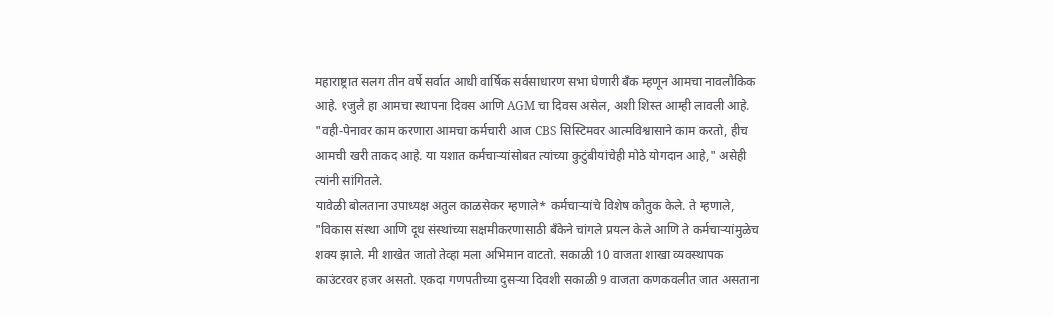महाराष्ट्रात सलग तीन वर्षे सर्वात आधी वार्षिक सर्वसाधारण सभा घेणारी बँक म्हणून आमचा नावलौकिक आहे. १जुलै हा आमचा स्थापना दिवस आणि AGM चा दिवस असेल, अशी शिस्त आम्ही लावली आहे. "वही-पेनावर काम करणारा आमचा कर्मचारी आज CBS सिस्टिमवर आत्मविश्वासाने काम करतो, हीच आमची खरी ताकद आहे. या यशात कर्मचाऱ्यांसोबत त्यांच्या कुटुंबीयांचेही मोठे योगदान आहे," असेही त्यांनी सांगितले.
यावेळी बोलताना उपाध्यक्ष अतुल काळसेकर म्हणाले* कर्मचाऱ्यांचे विशेष कौतुक केले. ते म्हणाले, "विकास संस्था आणि दूध संस्थांच्या सक्षमीकरणासाठी बँकेने चांगले प्रयत्न केले आणि ते कर्मचाऱ्यांमुळेच शक्य झाले. मी शाखेत जातो तेव्हा मला अभिमान वाटतो. सकाळी 10 वाजता शाखा व्यवस्थापक काउंटरवर हजर असतो. एकदा गणपतीच्या दुसऱ्या दिवशी सकाळी 9 वाजता कणकवलीत जात असताना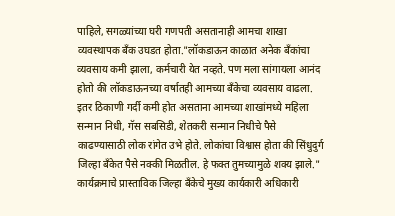पाहिले, सगळ्यांच्या घरी गणपती असतानाही आमचा शाखा व्यवस्थापक बँक उघडत होता."लॉकडाऊन काळात अनेक बँकांचा व्यवसाय कमी झाला, कर्मचारी येत नव्हते. पण मला सांगायला आनंद होतो की लॉकडाऊनच्या वर्षातही आमच्या बँकेचा व्यवसाय वाढला. इतर ठिकाणी गर्दी कमी होत असताना आमच्या शाखांमध्ये महिला सन्मान निधी, गॅस सबसिडी, शेतकरी सन्मान निधीचे पैसे काढण्यासाठी लोक रांगेत उभे होते. लोकांचा विश्वास होता की सिंधुदुर्ग जिल्हा बँकेत पैसे नक्की मिळतील. हे फक्त तुमच्यामुळे शक्य झाले."
कार्यक्रमाचे प्रास्ताविक जिल्हा बँकेचे मुख्य कार्यकारी अधिकारी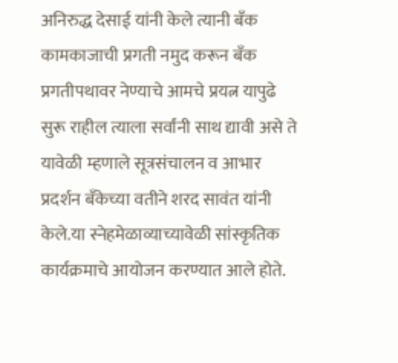अनिरुद्ध देसाई यांनी केले त्यानी बँक कामकाजाची प्रगती नमुद करून बँक प्रगतीपथावर नेण्याचे आमचे प्रयत्न यापुढे सुरू राहील त्याला सर्वांनी साथ द्यावी असे ते यावेळी म्हणाले सूत्रसंचालन व आभार प्रदर्शन बँकेच्या वतीने शरद सावंत यांनी केले.या स्नेहमेळाव्याच्यावेळी सांस्कृतिक कार्यक्रमाचे आयोजन करण्यात आले होते.